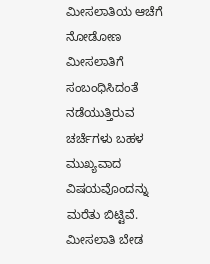ಮೀಸಲಾತಿಯ ಆಚೆಗೆ ನೋಡೋಣ
ಮೀಸಲಾತಿಗೆ ಸಂಬಂಧಿಸಿದಂತೆ ನಡೆಯುತ್ತಿರುವ ಚರ್ಚೆಗಳು ಬಹಳ ಮುಖ್ಯವಾದ ವಿಷಯವೊಂದನ್ನು ಮರೆತು ಬಿಟ್ಟಿವೆ. ಮೀಸಲಾತಿ ಬೇಡ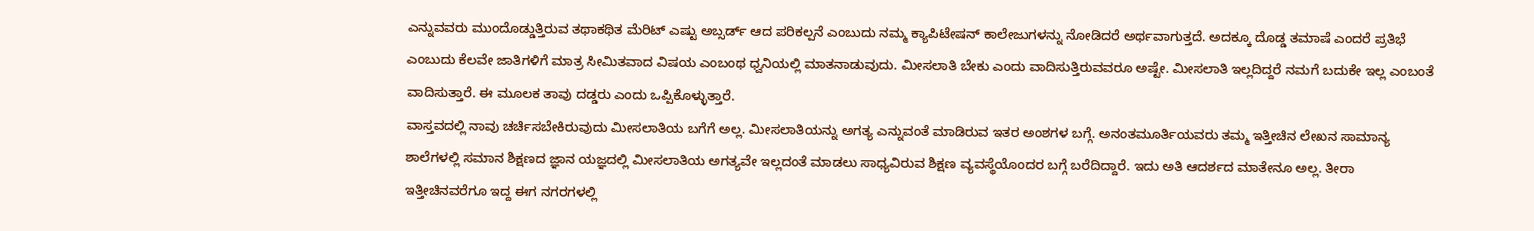ಎನ್ನುವವರು ಮುಂದೊಡ್ಡುತ್ತಿರುವ ತಥಾಕಥಿತ ಮೆರಿಟ್ ಎಷ್ಟು ಅಬ್ಸರ್ಡ್ ಆದ ಪರಿಕಲ್ಪನೆ ಎಂಬುದು ನಮ್ಮ ಕ್ಯಾಪಿಟೇಷನ್ ಕಾಲೇಜುಗಳನ್ನು ನೋಡಿದರೆ ಅರ್ಥವಾಗುತ್ತದೆ. ಅದಕ್ಕೂ ದೊಡ್ಡ ತಮಾಷೆ ಎಂದರೆ ಪ್ರತಿಭೆ ಎಂಬುದು ಕೆಲವೇ ಜಾತಿಗಳಿಗೆ ಮಾತ್ರ ಸೀಮಿತವಾದ ವಿಷಯ ಎಂಬಂಥ ಧ್ವನಿಯಲ್ಲಿ ಮಾತನಾಡುವುದು. ಮೀಸಲಾತಿ ಬೇಕು ಎಂದು ವಾದಿಸುತ್ತಿರುವವರೂ ಅಷ್ಟೇ. ಮೀಸಲಾತಿ ಇಲ್ಲದಿದ್ದರೆ ನಮಗೆ ಬದುಕೇ ಇಲ್ಲ ಎಂಬಂತೆ ವಾದಿಸುತ್ತಾರೆ. ಈ ಮೂಲಕ ತಾವು ದಡ್ಡರು ಎಂದು ಒಪ್ಪಿಕೊಳ್ಳುತ್ತಾರೆ.
ವಾಸ್ತವದಲ್ಲಿ ನಾವು ಚರ್ಚಿಸಬೇಕಿರುವುದು ಮೀಸಲಾತಿಯ ಬಗೆಗೆ ಅಲ್ಲ. ಮೀಸಲಾತಿಯನ್ನು ಅಗತ್ಯ ಎನ್ನುವಂತೆ ಮಾಡಿರುವ ಇತರ ಅಂಶಗಳ ಬಗ್ಗೆ. ಅನಂತಮೂರ್ತಿಯವರು ತಮ್ಮ ಇತ್ತೀಚಿನ ಲೇಖನ ಸಾಮಾನ್ಯ ಶಾಲೆಗಳಲ್ಲಿ ಸಮಾನ ಶಿಕ್ಷಣದ ಜ್ಞಾನ ಯಜ್ಞದಲ್ಲಿ ಮೀಸಲಾತಿಯ ಅಗತ್ಯವೇ ಇಲ್ಲದಂತೆ ಮಾಡಲು ಸಾಧ್ಯವಿರುವ ಶಿಕ್ಷಣ ವ್ಯವಸ್ಥೆಯೊಂದರ ಬಗ್ಗೆ ಬರೆದಿದ್ದಾರೆ. ಇದು ಅತಿ ಆದರ್ಶದ ಮಾತೇನೂ ಅಲ್ಲ. ತೀರಾ ಇತ್ತೀಚಿನವರೆಗೂ ಇದ್ದ ಈಗ ನಗರಗಳಲ್ಲಿ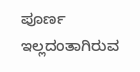ಪೂರ್ಣ ಇಲ್ಲದಂತಾಗಿರುವ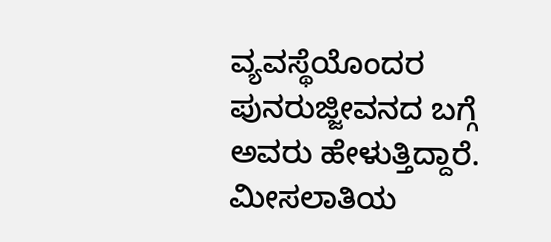ವ್ಯವಸ್ಥೆಯೊಂದರ ಪುನರುಜ್ಜೀವನದ ಬಗ್ಗೆ ಅವರು ಹೇಳುತ್ತಿದ್ದಾರೆ. ಮೀಸಲಾತಿಯ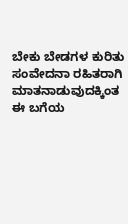ಬೇಕು ಬೇಡಗಳ ಕುರಿತು ಸಂವೇದನಾ ರಹಿತರಾಗಿ ಮಾತನಾಡುವುದಕ್ಕಿಂತ ಈ ಬಗೆಯ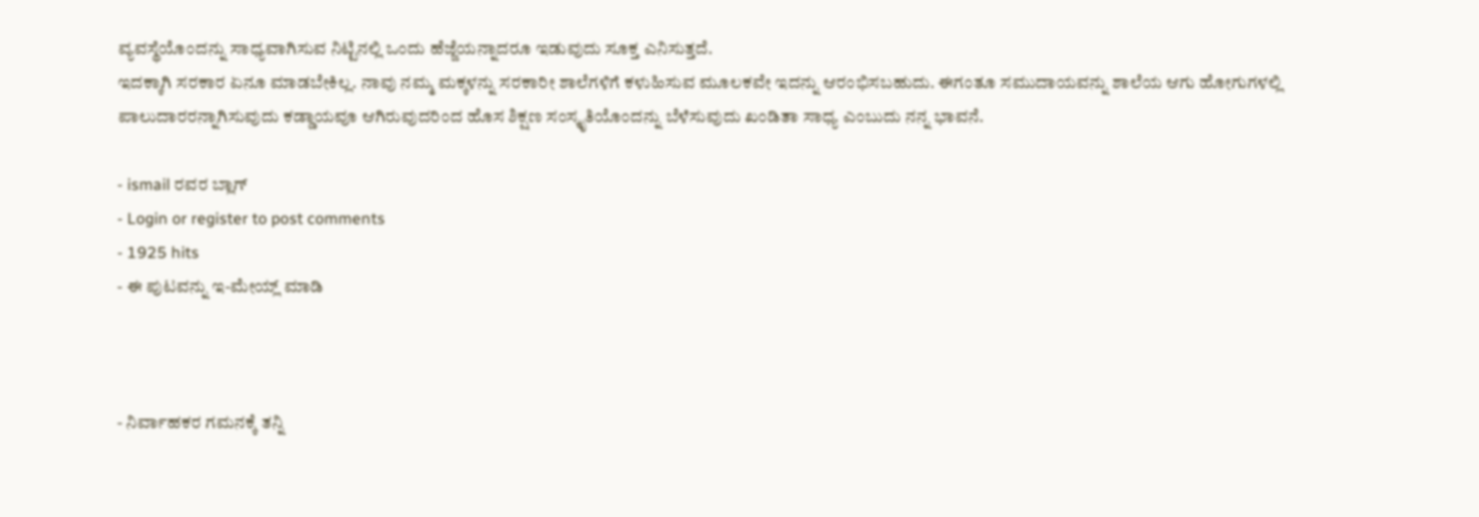ವ್ಯವಸ್ಥೆಯೊಂದನ್ನು ಸಾಧ್ಯವಾಗಿಸುವ ನಿಟ್ಟಿನಲ್ಲಿ ಒಂದು ಹೆಜ್ಜೆಯನ್ನಾದರೂ ಇಡುವುದು ಸೂಕ್ತ ಎನಿಸುತ್ತದೆ.
ಇದಕ್ಕಾಗಿ ಸರಕಾರ ಏನೂ ಮಾಡಬೇಕಿಲ್ಲ. ನಾವು ನಮ್ಮ ಮಕ್ಕಳನ್ನು ಸರಕಾರೀ ಶಾಲೆಗಳಿಗೆ ಕಳುಹಿಸುವ ಮೂಲಕವೇ ಇದನ್ನು ಆರಂಭಿಸಬಹುದು. ಈಗಂತೂ ಸಮುದಾಯವನ್ನು ಶಾಲೆಯ ಆಗು ಹೋಗುಗಳಲ್ಲಿ ಪಾಲುದಾರರನ್ನಾಗಿಸುವುದು ಕಡ್ಡಾಯವೂ ಆಗಿರುವುದರಿಂದ ಹೊಸ ಶಿಕ್ಷಣ ಸಂಸ್ಕೃತಿಯೊಂದನ್ನು ಬೆಳೆಸುವುದು ಖಂಡಿತಾ ಸಾಧ್ಯ ಎಂಬುದು ನನ್ನ ಭಾವನೆ.

- ismail ರವರ ಬ್ಲಾಗ್
- Login or register to post comments
- 1925 hits
- ಈ ಪುಟವನ್ನು ಇ-ಮೇಯ್ಲ್ ಮಾಡಿ



- ನಿರ್ವಾಹಕರ ಗಮನಕ್ಕೆ ತನ್ನಿ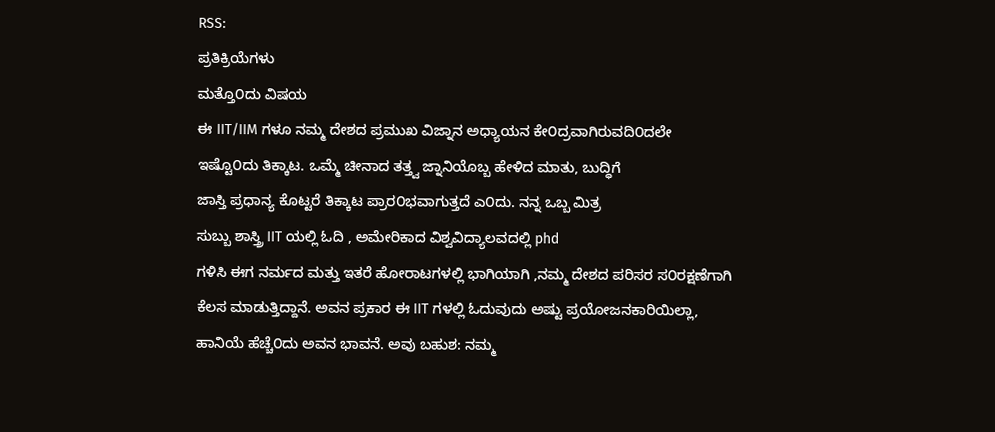RSS:
ಪ್ರತಿಕ್ರಿಯೆಗಳು
ಮತ್ತೊ೦ದು ವಿಷಯ
ಈ IIT/IIM ಗಳೂ ನಮ್ಮ ದೇಶದ ಪ್ರಮುಖ ವಿಜ್ನಾನ ಅಧ್ಯಾಯನ ಕೇ೦ದ್ರವಾಗಿರುವದಿ೦ದಲೇ
ಇಷ್ಟೊ೦ದು ತಿಕ್ಕಾಟ. ಒಮ್ಮೆ ಚೀನಾದ ತತ್ತ್ವ ಜ್ನಾನಿಯೊಬ್ಬ ಹೇಳಿದ ಮಾತು, ಬುದ್ಧಿಗೆ
ಜಾಸ್ತಿ ಪ್ರಧಾನ್ಯ ಕೊಟ್ಟರೆ ತಿಕ್ಕಾಟ ಪ್ರಾರ೦ಭವಾಗುತ್ತದೆ ಎ೦ದು. ನನ್ನ ಒಬ್ಬ ಮಿತ್ರ
ಸುಬ್ಬು ಶಾಸ್ತ್ರಿ IIT ಯಲ್ಲಿ ಓದಿ , ಅಮೇರಿಕಾದ ವಿಶ್ವವಿದ್ಯಾಲವದಲ್ಲಿ phd
ಗಳಿಸಿ ಈಗ ನರ್ಮದ ಮತ್ತು ಇತರೆ ಹೋರಾಟಗಳಲ್ಲಿ ಭಾಗಿಯಾಗಿ ,ನಮ್ಮ ದೇಶದ ಪರಿಸರ ಸ೦ರಕ್ಷಣೆಗಾಗಿ
ಕೆಲಸ ಮಾಡುತ್ತಿದ್ದಾನೆ. ಅವನ ಪ್ರಕಾರ ಈ IIT ಗಳಲ್ಲಿ ಓದುವುದು ಅಷ್ಟು ಪ್ರಯೋಜನಕಾರಿಯಿಲ್ಲಾ,
ಹಾನಿಯೆ ಹೆಚ್ಚೆ೦ದು ಅವನ ಭಾವನೆ. ಅವು ಬಹುಶ: ನಮ್ಮ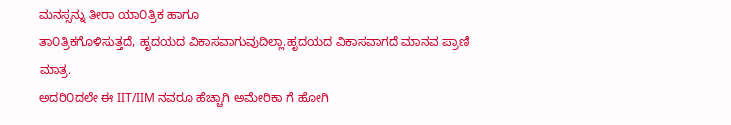ಮನಸ್ಸನ್ನು ತೀರಾ ಯಾ೦ತ್ರಿಕ ಹಾಗೂ
ತಾ೦ತ್ರಿಕಗೊಳಿಸುತ್ತದೆ, ಹೃದಯದ ವಿಕಾಸವಾಗುವುದಿಲ್ಲಾ.ಹೃದಯದ ವಿಕಾಸವಾಗದೆ ಮಾನವ ಪ್ರಾಣಿ ಮಾತ್ರ.
ಅದರಿ೦ದಲೇ ಈ IIT/IIM ನವರೂ ಹೆಚ್ಚಾಗಿ ಅಮೇರಿಕಾ ಗೆ ಹೋಗಿ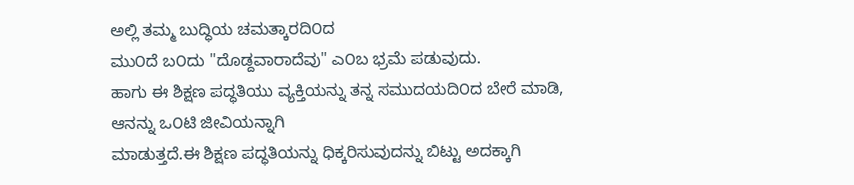ಅಲ್ಲಿ ತಮ್ಮ ಬುದ್ಧಿಯ ಚಮತ್ಕಾರದಿ೦ದ
ಮು೦ದೆ ಬ೦ದು "ದೊಡ್ದವಾರಾದೆವು" ಎ೦ಬ ಭ್ರಮೆ ಪಡುವುದು.
ಹಾಗು ಈ ಶಿಕ್ಷಣ ಪದ್ಧತಿಯು ವ್ಯಕ್ತಿಯನ್ನು ತನ್ನ ಸಮುದಯದಿ೦ದ ಬೇರೆ ಮಾಡಿ, ಆನನ್ನು ಒ೦ಟಿ ಜೀವಿಯನ್ನಾಗಿ
ಮಾಡುತ್ತದೆ.ಈ ಶಿಕ್ಷಣ ಪದ್ಧತಿಯನ್ನು ಧಿಕ್ಕರಿಸುವುದನ್ನು ಬಿಟ್ಟು ಅದಕ್ಕಾಗಿ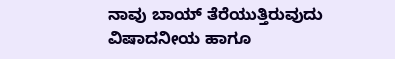ನಾವು ಬಾಯ್ ತೆರೆಯುತ್ತಿರುವುದು
ವಿಷಾದನೀಯ ಹಾಗೂ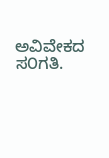ಅವಿವೇಕದ ಸ೦ಗತಿ.